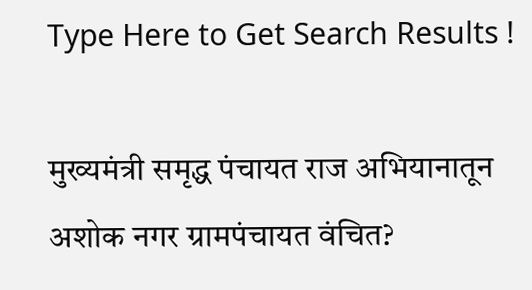Type Here to Get Search Results !

मुख्यमंत्री समृद्ध पंचायत राज अभियानातून अशोक नगर ग्रामपंचायत वंचित?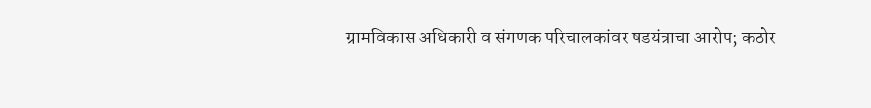ग्रामविकास अधिकारी व संगणक परिचालकांवर षडयंत्राचा आरोप; कठोर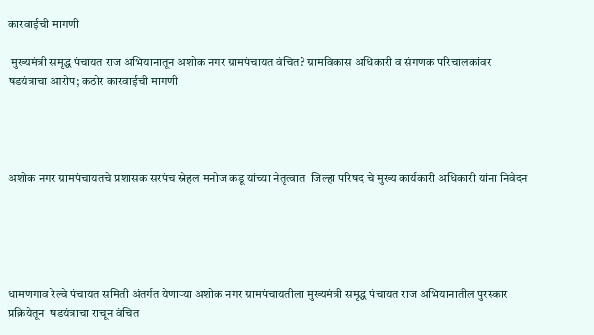कारवाईची मागणी

 मुख्यमंत्री समृद्ध पंचायत राज अभियानातून अशोक नगर ग्रामपंचायत वंचित? ग्रामविकास अधिकारी व संगणक परिचालकांवर षडयंत्राचा आरोप; कठोर कारवाईची मागणी




अशोक नगर ग्रामपंचायतचे प्रशासक सरपंच स्नेहल मनोज कडू यांच्या नेतृत्वात  जिल्हा परिषद चे मुख्य कार्यकारी अधिकारी यांना निवेदन





धामणगाव रेल्वे पंचायत समिती अंतर्गत येणाऱ्या अशोक नगर ग्रामपंचायतीला मुख्यमंत्री समृद्ध पंचायत राज अभियानातील पुरस्कार प्रक्रियेतून  षडयंत्राचा राचून वंचित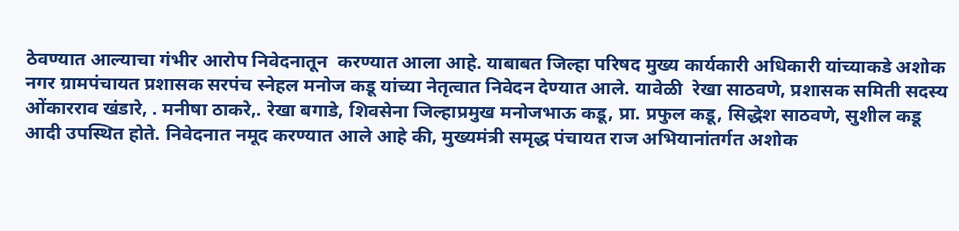ठेवण्यात आल्याचा गंभीर आरोप निवेदनातून  करण्यात आला आहे. याबाबत जिल्हा परिषद मुख्य कार्यकारी अधिकारी यांच्याकडे अशोक नगर ग्रामपंचायत प्रशासक सरपंच स्नेहल मनोज कडू यांच्या नेतृत्वात निवेदन देण्यात आले. यावेळी  रेखा साठवणे, प्रशासक समिती सदस्य ओंकारराव खंडारे, . मनीषा ठाकरे,. रेखा बगाडे, शिवसेना जिल्हाप्रमुख मनोजभाऊ कडू, प्रा. प्रफुल कडू, सिद्धेश साठवणे, सुशील कडू आदी उपस्थित होते. निवेदनात नमूद करण्यात आले आहे की, मुख्यमंत्री समृद्ध पंचायत राज अभियानांतर्गत अशोक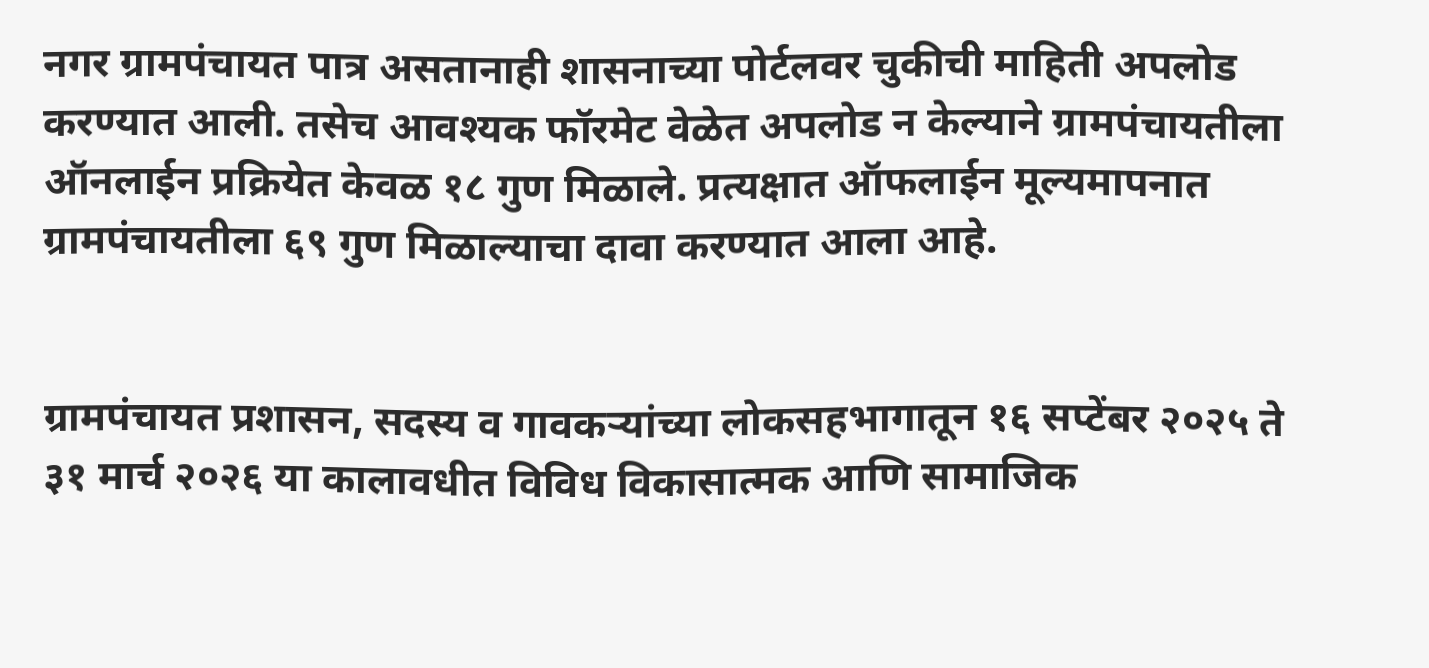नगर ग्रामपंचायत पात्र असतानाही शासनाच्या पोर्टलवर चुकीची माहिती अपलोड करण्यात आली. तसेच आवश्यक फॉरमेट वेळेत अपलोड न केल्याने ग्रामपंचायतीला ऑनलाईन प्रक्रियेत केवळ १८ गुण मिळाले. प्रत्यक्षात ऑफलाईन मूल्यमापनात ग्रामपंचायतीला ६९ गुण मिळाल्याचा दावा करण्यात आला आहे.


ग्रामपंचायत प्रशासन, सदस्य व गावकऱ्यांच्या लोकसहभागातून १६ सप्टेंबर २०२५ ते ३१ मार्च २०२६ या कालावधीत विविध विकासात्मक आणि सामाजिक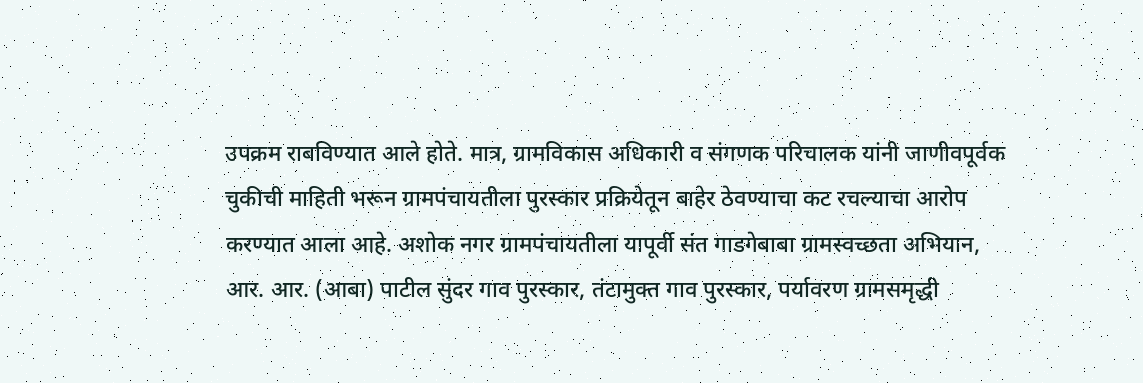उपक्रम राबविण्यात आले होते. मात्र, ग्रामविकास अधिकारी व संगणक परिचालक यांनी जाणीवपूर्वक चुकीची माहिती भरून ग्रामपंचायतीला पुरस्कार प्रक्रियेतून बाहेर ठेवण्याचा कट रचल्याचा आरोप करण्यात आला आहे. अशोक नगर ग्रामपंचायतीला यापूर्वी संत गाडगेबाबा ग्रामस्वच्छता अभियान, आर. आर. (आबा) पाटील सुंदर गाव पुरस्कार, तंटामुक्त गाव पुरस्कार, पर्यावरण ग्रामसमृद्धी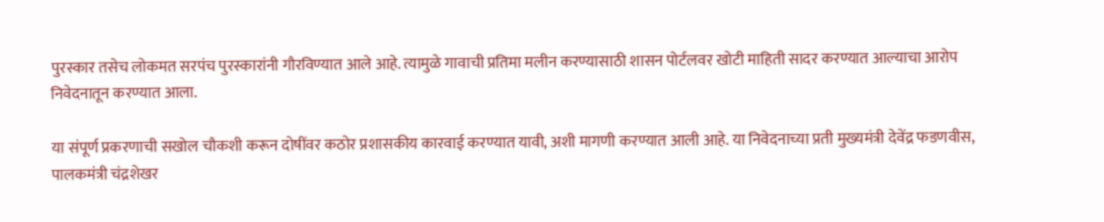पुरस्कार तसेच लोकमत सरपंच पुरस्कारांनी गौरविण्यात आले आहे. त्यामुळे गावाची प्रतिमा मलीन करण्यासाठी शासन पोर्टलवर खोटी माहिती सादर करण्यात आल्याचा आरोप निवेदनातून करण्यात आला.

या संपूर्ण प्रकरणाची सखोल चौकशी करून दोषींवर कठोर प्रशासकीय कारवाई करण्यात यावी, अशी मागणी करण्यात आली आहे. या निवेदनाच्या प्रती मुख्यमंत्री देवेंद्र फडणवीस, पालकमंत्री चंद्रशेखर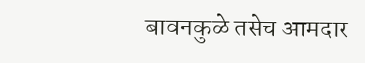बावनकुळे तसेच आमदार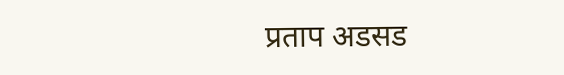प्रताप अडसड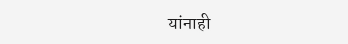यांनाही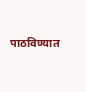पाठविण्यात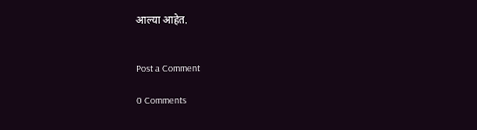आल्या आहेत.


Post a Comment

0 Comments